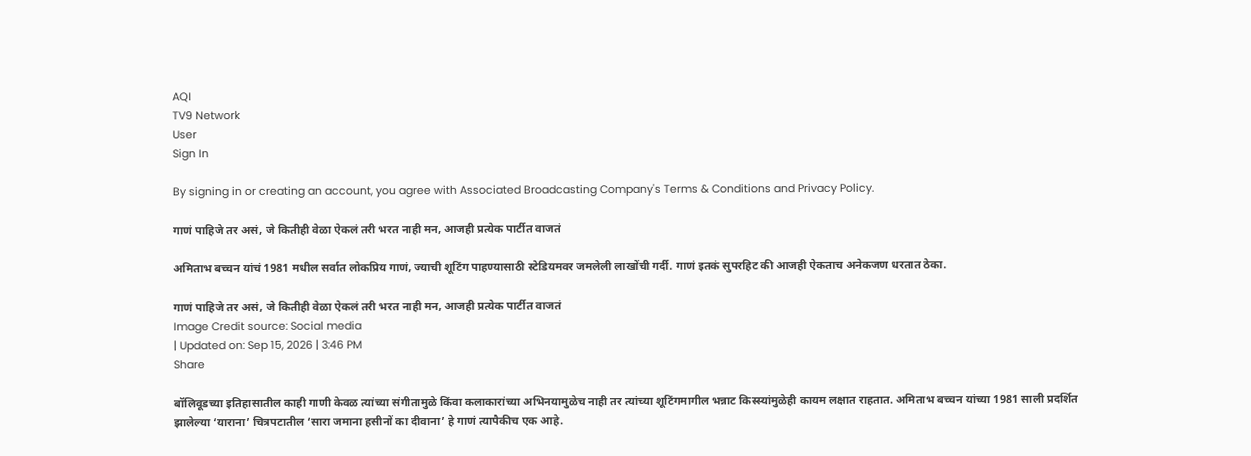AQI
TV9 Network
User
Sign In

By signing in or creating an account, you agree with Associated Broadcasting Company's Terms & Conditions and Privacy Policy.

गाणं पाहिजे तर असं, जे कितीही वेळा ऐकलं तरी भरत नाही मन, आजही प्रत्येक पार्टीत वाजतं

अमिताभ बच्चन यांचं 1981 मधील सर्वात लोकप्रिय गाणं, ज्याची शूटिंग पाहण्यासाठी स्टेडियमवर जमलेली लाखोंची गर्दी. गाणं इतकं सुपरहिट की आजही ऐकताच अनेकजण धरतात ठेका.

गाणं पाहिजे तर असं, जे कितीही वेळा ऐकलं तरी भरत नाही मन, आजही प्रत्येक पार्टीत वाजतं
Image Credit source: Social media
| Updated on: Sep 15, 2026 | 3:46 PM
Share

बॉलिवूडच्या इतिहासातील काही गाणी केवळ त्यांच्या संगीतामुळे किंवा कलाकारांच्या अभिनयामुळेच नाही तर त्यांच्या शूटिंगमागील भन्नाट किस्स्यांमुळेही कायम लक्षात राहतात. अमिताभ बच्चन यांच्या 1981 साली प्रदर्शित झालेल्या ‘याराना’ चित्रपटातील ‘सारा जमाना हसीनों का दीवाना’ हे गाणं त्यापैकीच एक आहे.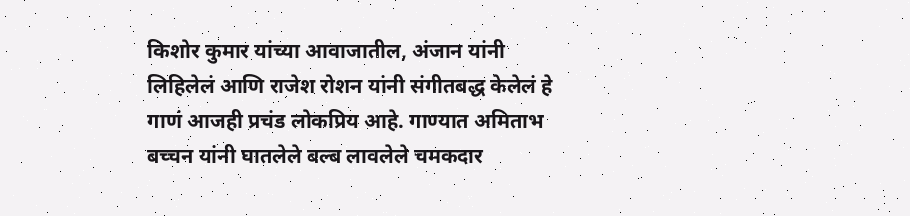किशोर कुमार यांच्या आवाजातील, अंजान यांनी लिहिलेलं आणि राजेश रोशन यांनी संगीतबद्ध केलेलं हे गाणं आजही प्रचंड लोकप्रिय आहे. गाण्यात अमिताभ बच्चन यांनी घातलेले बल्ब लावलेले चमकदार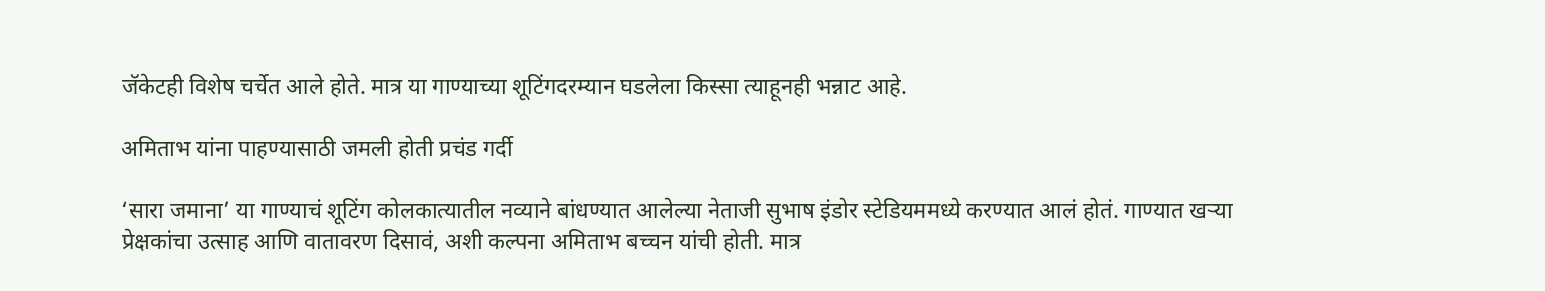जॅकेटही विशेष चर्चेत आले होते. मात्र या गाण्याच्या शूटिंगदरम्यान घडलेला किस्सा त्याहूनही भन्नाट आहे.

अमिताभ यांना पाहण्यासाठी जमली होती प्रचंड गर्दी

‘सारा जमाना’ या गाण्याचं शूटिंग कोलकात्यातील नव्याने बांधण्यात आलेल्या नेताजी सुभाष इंडोर स्टेडियममध्ये करण्यात आलं होतं. गाण्यात खऱ्या प्रेक्षकांचा उत्साह आणि वातावरण दिसावं, अशी कल्पना अमिताभ बच्चन यांची होती. मात्र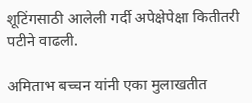शूटिंगसाठी आलेली गर्दी अपेक्षेपेक्षा कितीतरी पटीने वाढली.

अमिताभ बच्चन यांनी एका मुलाखतीत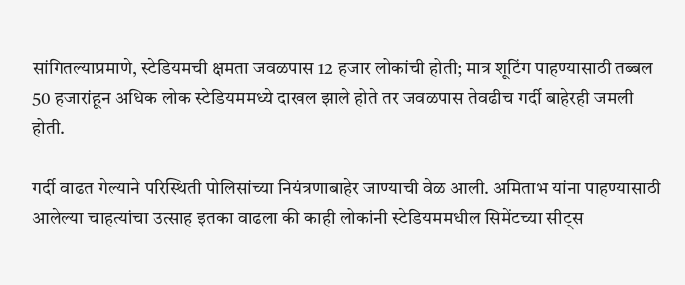सांगितल्याप्रमाणे, स्टेडियमची क्षमता जवळपास 12 हजार लोकांची होती; मात्र शूटिंग पाहण्यासाठी तब्बल 50 हजारांहून अधिक लोक स्टेडियममध्ये दाखल झाले होते तर जवळपास तेवढीच गर्दी बाहेरही जमली होती.

गर्दी वाढत गेल्याने परिस्थिती पोलिसांच्या नियंत्रणाबाहेर जाण्याची वेळ आली. अमिताभ यांना पाहण्यासाठी आलेल्या चाहत्यांचा उत्साह इतका वाढला की काही लोकांनी स्टेडियममधील सिमेंटच्या सीट्स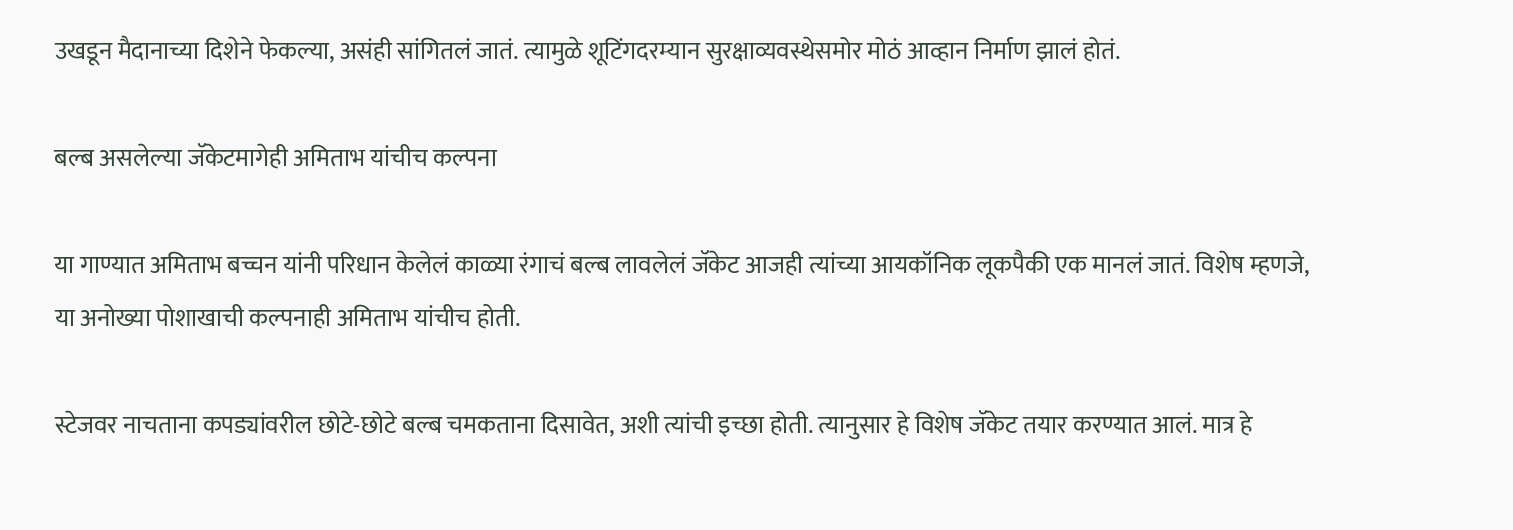उखडून मैदानाच्या दिशेने फेकल्या, असंही सांगितलं जातं. त्यामुळे शूटिंगदरम्यान सुरक्षाव्यवस्थेसमोर मोठं आव्हान निर्माण झालं होतं.

बल्ब असलेल्या जॅकेटमागेही अमिताभ यांचीच कल्पना

या गाण्यात अमिताभ बच्चन यांनी परिधान केलेलं काळ्या रंगाचं बल्ब लावलेलं जॅकेट आजही त्यांच्या आयकॉनिक लूकपैकी एक मानलं जातं. विशेष म्हणजे, या अनोख्या पोशाखाची कल्पनाही अमिताभ यांचीच होती.

स्टेजवर नाचताना कपड्यांवरील छोटे-छोटे बल्ब चमकताना दिसावेत, अशी त्यांची इच्छा होती. त्यानुसार हे विशेष जॅकेट तयार करण्यात आलं. मात्र हे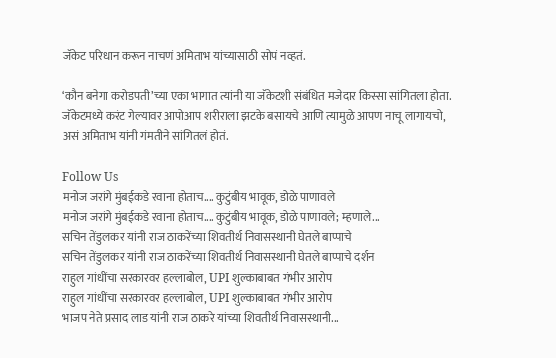जॅकेट परिधान करून नाचणं अमिताभ यांच्यासाठी सोपं नव्हतं.

‘कौन बनेगा करोडपती’च्या एका भागात त्यांनी या जॅकेटशी संबंधित मजेदार किस्सा सांगितला होता. जॅकेटमध्ये करंट गेल्यावर आपोआप शरीराला झटके बसायचे आणि त्यामुळे आपण नाचू लागायचो, असं अमिताभ यांनी गंमतीने सांगितलं होतं.

Follow Us
मनोज जरांगे मुंबईकडे रवाना होताच.... कुटुंबीय भावूक, डोळे पाणावले
मनोज जरांगे मुंबईकडे रवाना होताच.... कुटुंबीय भावूक, डोळे पाणावले; म्हणाले...
सचिन तेंडुलकर यांनी राज ठाकरेंच्या शिवतीर्थ निवासस्थानी घेतले बाप्पाचे
सचिन तेंडुलकर यांनी राज ठाकरेंच्या शिवतीर्थ निवासस्थानी घेतले बाप्पाचे दर्शन
राहुल गांधींचा सरकारवर हल्लाबोल, UPI शुल्काबाबत गंभीर आरोप
राहुल गांधींचा सरकारवर हल्लाबोल, UPI शुल्काबाबत गंभीर आरोप
भाजप नेते प्रसाद लाड यांनी राज ठाकरे यांच्या शिवतीर्थ निवासस्थानी...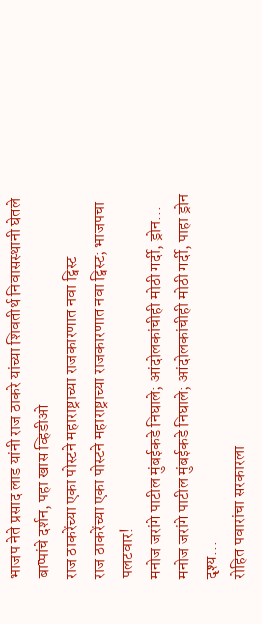भाजप नेते प्रसाद लाड यांनी राज ठाकरे यांच्या शिवतीर्थ निवासस्थानी घेतले बाप्पांचे दर्शन, पहा खास व्हिडीओ
राज ठाकरेंच्या एका पोस्टने महाराष्ट्राच्या राजकारणात नवा ट्विस्ट
राज ठाकरेंच्या एका पोस्टने महाराष्ट्राच्या राजकारणात नवा ट्विस्ट; भाजपचा पलटवार!
मनोज जरांगे पाटील मुंबईकडे निघाले; आंदोलकांचीही मोठी गर्दी, ड्रोन...
मनोज जरांगे पाटील मुंबईकडे निघाले; आंदोलकांचीही मोठी गर्दी, पाहा ड्रोन दृश्य...
रोहित पवारांचा सरकारला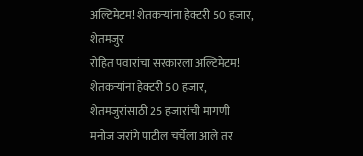अल्टिमेटम! शेतकऱ्यांना हेक्टरी 50 हजार, शेतमजुर
रोहित पवारांचा सरकारला अल्टिमेटम! शेतकऱ्यांना हेक्टरी 50 हजार, शेतमजुरांसाठी 25 हजारांची मागणी
मनोज जरांगे पाटील चर्चेला आले तर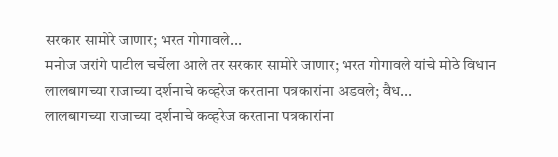सरकार सामोरे जाणार; भरत गोगावले...
मनोज जरांगे पाटील चर्चेला आले तर सरकार सामोरे जाणार; भरत गोगावले यांचे मोठे विधान
लालबागच्या राजाच्या दर्शनाचे कव्हरेज करताना पत्रकारांना अडवले; वैध...
लालबागच्या राजाच्या दर्शनाचे कव्हरेज करताना पत्रकारांना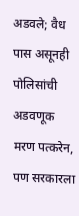अडवले; वैध पास असूनही पोलिसांची अडवणूक
मरण पत्करेन, पण सरकारला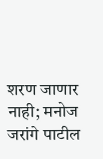शरण जाणार नाही; मनोज जरांगे पाटील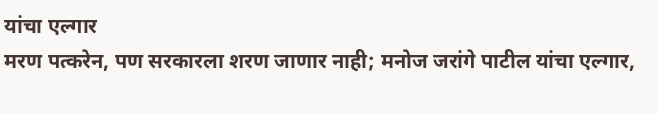यांचा एल्गार
मरण पत्करेन, पण सरकारला शरण जाणार नाही; मनोज जरांगे पाटील यांचा एल्गार,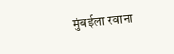मुंबईला रवाना